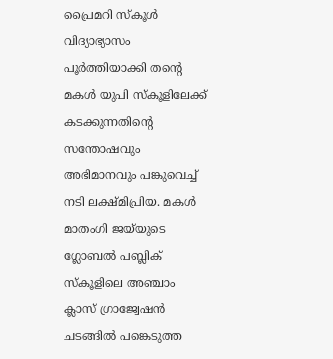പ്രൈമറി സ്കൂൾ വിദ്യാഭ്യാസം പൂർത്തിയാക്കി തന്‍റെ മകൾ യുപി സ്കൂളിലേക്ക് കടക്കുന്നതിന്‍റെ സന്തോഷവും അഭിമാനവും പങ്കുവെച്ച് നടി ലക്ഷ്മിപ്രിയ. മകൾ മാതംഗി ജയ്‌യുടെ ഗ്ലോബൽ പബ്ലിക് സ്കൂളിലെ അഞ്ചാം ക്ലാസ് ഗ്രാജ്വേഷൻ ചടങ്ങിൽ പങ്കെടുത്ത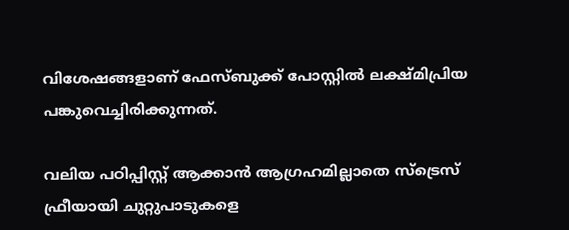വിശേഷങ്ങളാണ് ഫേസ്‌ബുക്ക് പോസ്റ്റിൽ ലക്ഷ്മിപ്രിയ പങ്കുവെച്ചിരിക്കുന്നത്.

വലിയ പഠിപ്പിസ്റ്റ് ആക്കാൻ ആഗ്രഹമില്ലാതെ സ്‌ട്രെസ് ഫ്രീയായി ചുറ്റുപാടുകളെ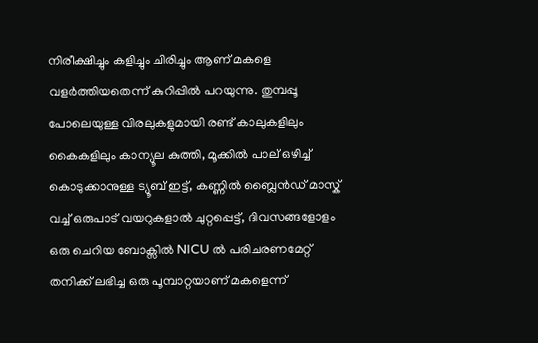നിരീക്ഷിച്ചും കളിച്ചും ചിരിച്ചും ആണ് മകളെ വളർത്തിയതെന്ന്‌ കുറിപ്പിൽ പറയുന്നു. തുമ്പപ്പൂ പോലെയുള്ള വിരലുകളുമായി രണ്ട് കാലുകളിലും കൈകളിലും കാന്യൂല കുത്തി, മൂക്കിൽ പാല് ഒഴിച്ച് കൊടുക്കാനുള്ള ട്യൂബ് ഇട്ട്, കണ്ണിൽ ബ്ലൈൻഡ് മാസ്ക് വച്ച് ഒരുപാട് വയറുകളാൽ ചുറ്റപ്പെട്ട്, ദിവസങ്ങളോളം ഒരു ചെറിയ ബോക്സിൽ NICU ൽ പരിചരണമേറ്റ് തനിക്ക് ലഭിച്ച ഒരു പൂമ്പാറ്റയാണ് മകളെന്ന്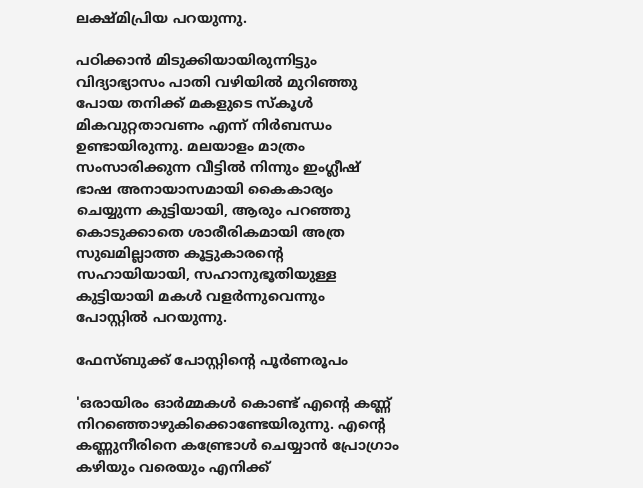ലക്ഷ്മിപ്രിയ പറയുന്നു.

പഠിക്കാൻ മിടുക്കിയായിരുന്നിട്ടും വിദ്യാഭ്യാസം പാതി വഴിയിൽ മുറിഞ്ഞു പോയ തനിക്ക് മകളുടെ സ്കൂൾ മികവുറ്റതാവണം എന്ന് നിർബന്ധം ഉണ്ടായിരുന്നു. മലയാളം മാത്രം സംസാരിക്കുന്ന വീട്ടിൽ നിന്നും ഇംഗ്ലീഷ് ഭാഷ അനായാസമായി കൈകാര്യം ചെയ്യുന്ന കുട്ടിയായി, ആരും പറഞ്ഞു കൊടുക്കാതെ ശാരീരികമായി അത്ര സുഖമില്ലാത്ത കൂട്ടുകാരന്‍റെ സഹായിയായി, സഹാനുഭൂതിയുള്ള കുട്ടിയായി മകൾ വളർന്നുവെന്നും പോസ്റ്റിൽ പറയുന്നു.

ഫേസ്‌ബുക്ക് പോസ്റ്റിന്റെ പൂർണരൂപം

'ഒരായിരം ഓർമ്മകൾ കൊണ്ട് എന്‍റെ കണ്ണ് നിറഞ്ഞൊഴുകിക്കൊണ്ടേയിരുന്നു. എന്‍റെ കണ്ണുനീരിനെ കണ്ട്രോൾ ചെയ്യാൻ പ്രോഗ്രാം കഴിയും വരെയും എനിക്ക്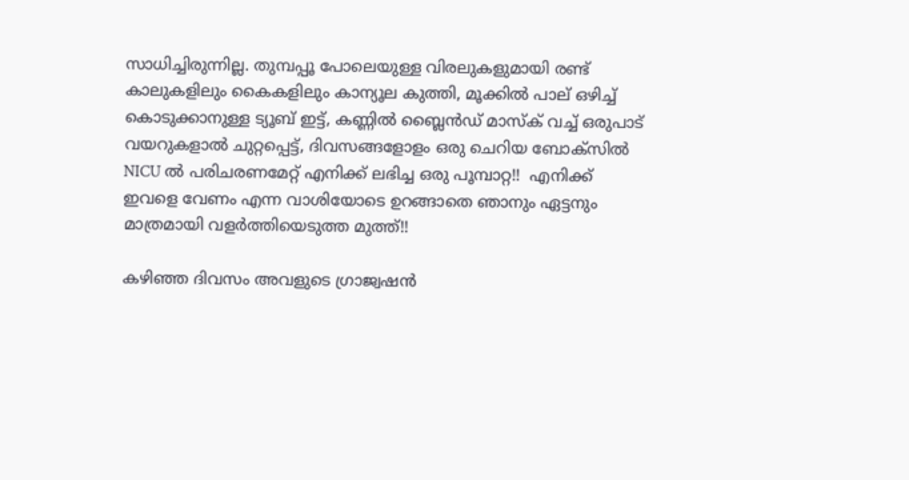സാധിച്ചിരുന്നില്ല. തുമ്പപ്പൂ പോലെയുള്ള വിരലുകളുമായി രണ്ട് കാലുകളിലും കൈകളിലും കാന്യൂല കുത്തി, മൂക്കിൽ പാല് ഒഴിച്ച് കൊടുക്കാനുള്ള ട്യൂബ് ഇട്ട്, കണ്ണിൽ ബ്ലൈൻഡ് മാസ്ക് വച്ച് ഒരുപാട് വയറുകളാൽ ചുറ്റപ്പെട്ട്, ദിവസങ്ങളോളം ഒരു ചെറിയ ബോക്സിൽ NICU ൽ പരിചരണമേറ്റ് എനിക്ക് ലഭിച്ച ഒരു പൂമ്പാറ്റ!!  എനിക്ക് ഇവളെ വേണം എന്ന വാശിയോടെ ഉറങ്ങാതെ ഞാനും ഏട്ടനും മാത്രമായി വളർത്തിയെടുത്ത മുത്ത്!!

കഴിഞ്ഞ ദിവസം അവളുടെ ഗ്രാജ്വഷൻ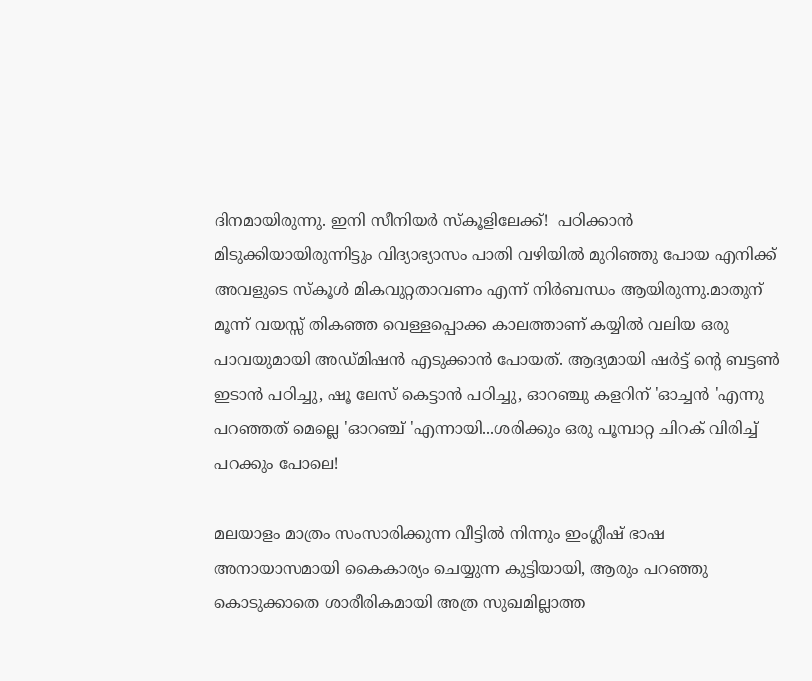ദിനമായിരുന്നു. ഇനി സീനിയർ സ്കൂളിലേക്ക്!  പഠിക്കാൻ മിടുക്കിയായിരുന്നിട്ടും വിദ്യാഭ്യാസം പാതി വഴിയിൽ മുറിഞ്ഞു പോയ എനിക്ക് അവളുടെ സ്കൂൾ മികവുറ്റതാവണം എന്ന് നിർബന്ധം ആയിരുന്നു.മാതുന് മൂന്ന് വയസ്സ് തികഞ്ഞ വെള്ളപ്പൊക്ക കാലത്താണ് കയ്യിൽ വലിയ ഒരു പാവയുമായി അഡ്മിഷൻ എടുക്കാൻ പോയത്. ആദ്യമായി ഷർട്ട്‌ ന്റെ ബട്ടൺ ഇടാൻ പഠിച്ചു, ഷൂ ലേസ് കെട്ടാൻ പഠിച്ചു, ഓറഞ്ചു കളറിന് 'ഓച്ചൻ 'എന്നു പറഞ്ഞത് മെല്ലെ 'ഓറഞ്ച് 'എന്നായി...ശരിക്കും ഒരു പൂമ്പാറ്റ ചിറക് വിരിച്ച് പറക്കും പോലെ!

മലയാളം മാത്രം സംസാരിക്കുന്ന വീട്ടിൽ നിന്നും ഇംഗ്ലീഷ് ഭാഷ അനായാസമായി കൈകാര്യം ചെയ്യുന്ന കുട്ടിയായി, ആരും പറഞ്ഞു കൊടുക്കാതെ ശാരീരികമായി അത്ര സുഖമില്ലാത്ത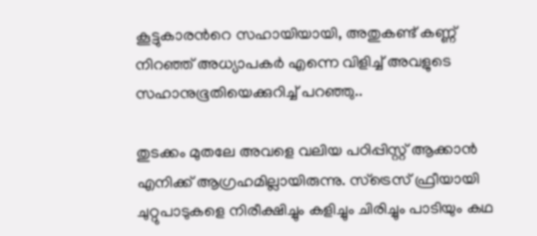കൂട്ടുകാരന്‍റെ സഹായിയായി, അതുകണ്ട് കണ്ണ് നിറഞ്ഞ് അധ്യാപകർ എന്നെ വിളിച്ച് അവളുടെ സഹാനുഭൂതിയെക്കുറിച്ച് പറഞ്ഞു..

തുടക്കം മുതലേ അവളെ വലിയ പഠിപ്പിസ്റ്റ് ആക്കാൻ എനിക്ക് ആഗ്രഹമില്ലായിരുന്നു. സ്‌ട്രെസ് ഫ്രീയായി ചുറ്റുപാടുകളെ നിരീക്ഷിച്ചും കളിച്ചും ചിരിച്ചും പാടിയും കഥ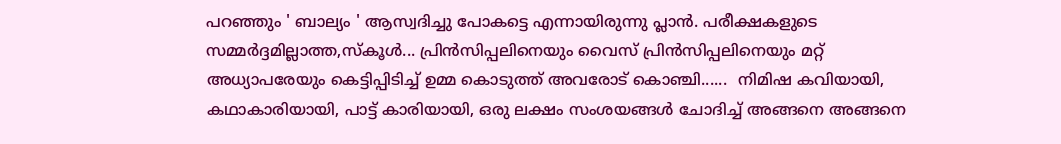പറഞ്ഞും ' ബാല്യം ' ആസ്വദിച്ചു പോകട്ടെ എന്നായിരുന്നു പ്ലാൻ. പരീക്ഷകളുടെ സമ്മർദ്ദമില്ലാത്ത,സ്കൂൾ... പ്രിൻസിപ്പലിനെയും വൈസ് പ്രിൻസിപ്പലിനെയും മറ്റ് അധ്യാപരേയും കെട്ടിപ്പിടിച്ച് ഉമ്മ കൊടുത്ത് അവരോട് കൊഞ്ചി......  നിമിഷ കവിയായി, കഥാകാരിയായി, പാട്ട് കാരിയായി, ഒരു ലക്ഷം സംശയങ്ങൾ ചോദിച്ച് അങ്ങനെ അങ്ങനെ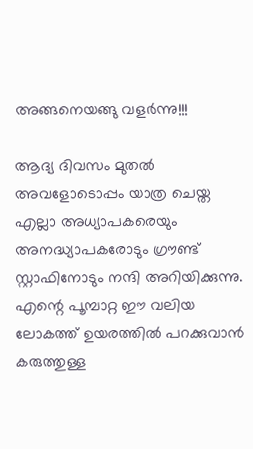അങ്ങനെയങ്ങു വളർന്നു!!!

ആദ്യ ദിവസം മുതൽ അവളോടൊപ്പം യാത്ര ചെയ്ത  എല്ലാ അധ്യാപകരെയും അനദ്ധ്യാപകരോടും ഗ്രൗണ്ട് സ്റ്റാഫിനോടും നന്ദി അറിയിക്കുന്നു. എന്റെ പൂമ്പാറ്റ ഈ വലിയ ലോകത്ത് ഉയരത്തിൽ പറക്കുവാൻ കരുത്തുള്ള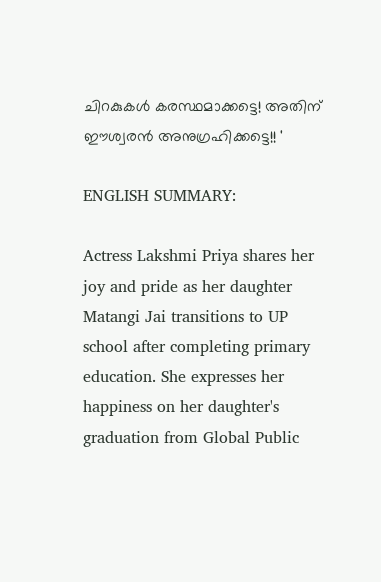ചിറകുകൾ കരസ്ഥമാക്കട്ടെ! അതിന് ഈശ്വരൻ അനുഗ്രഹിക്കട്ടെ!! '

ENGLISH SUMMARY:

Actress Lakshmi Priya shares her joy and pride as her daughter Matangi Jai transitions to UP school after completing primary education. She expresses her happiness on her daughter's graduation from Global Public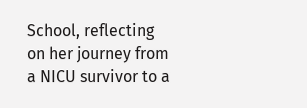School, reflecting on her journey from a NICU survivor to a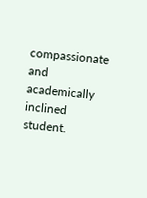compassionate and academically inclined student.